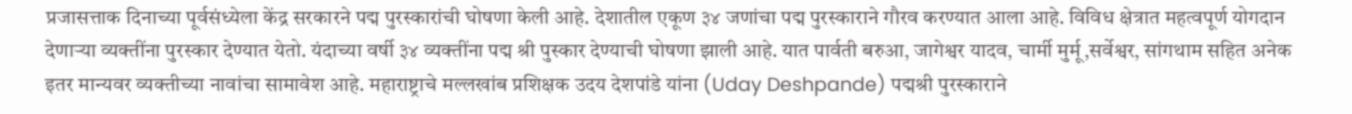प्रजासत्ताक दिनाच्या पूर्वसंध्येला केंद्र सरकारने पद्म पुरस्कारांची घोषणा केली आहे. देशातील एकूण ३४ जणांचा पद्म पुरस्काराने गौरव करण्यात आला आहे. विविध क्षेत्रात महत्वपूर्ण योगदान देणाऱ्या व्यक्तींना पुरस्कार देण्यात येतो. यंदाच्या वर्षी ३४ व्यक्तींना पद्म श्री पुस्कार देण्याची घोषणा झाली आहे. यात पार्वती बरुआ, जागेश्वर यादव, चार्मी मुर्मू,सर्वेश्वर, सांगथाम सहित अनेक इतर मान्यवर व्यक्तीच्या नावांचा सामावेश आहे. महाराष्ट्राचे मल्लखांब प्रशिक्षक उदय देशपांडे यांना (Uday Deshpande) पद्मश्री पुरस्काराने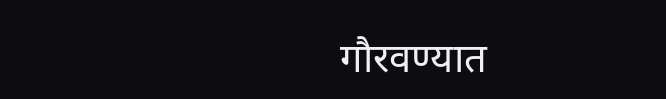गौरवण्यात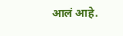आलं आहे.